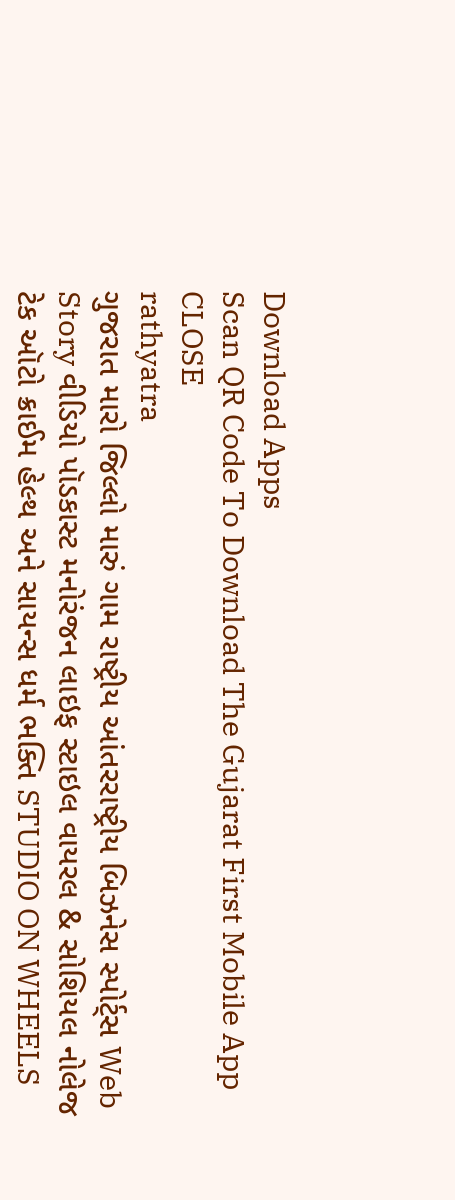Download Apps
Scan QR Code To Download The Gujarat First Mobile App CLOSE
rathyatra
ગુજરાત મારો જિલ્લો મારું ગામ રાષ્ટ્રીય આંતરરાષ્ટ્રીય બિઝનેસ સ્પોર્ટ્સ Web Story વીડિયો પૉડકાસ્ટ મનોરંજન લાઇફ સ્ટાઇલ વાયરલ & સોશિયલ નોલેજ ટેક ઑટો ક્રાઈમ હેલ્થ અને સાયન્સ ધર્મ ભક્તિ STUDIO ON WHEELS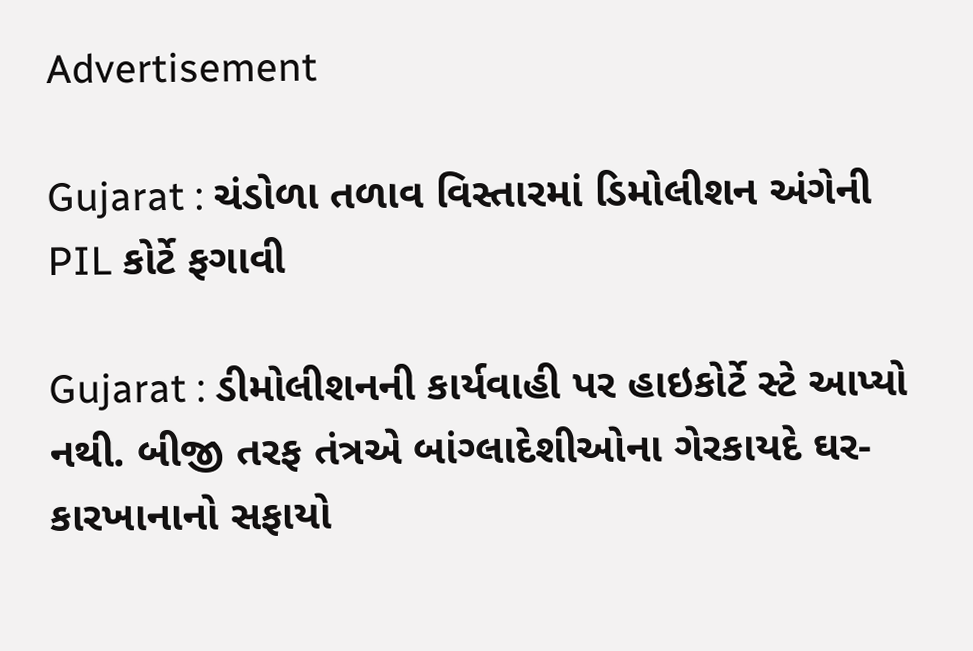Advertisement

Gujarat : ચંડોળા તળાવ વિસ્તારમાં ડિમોલીશન અંગેની PIL કોર્ટે ફગાવી

Gujarat : ડીમોલીશનની કાર્યવાહી પર હાઇકોર્ટે સ્ટે આપ્યો નથી. બીજી તરફ તંત્રએ બાંગ્લાદેશીઓના ગેરકાયદે ઘર-કારખાનાનો સફાયો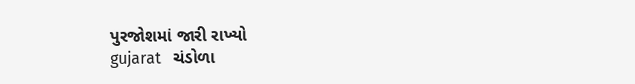પુરજોશમાં જારી રાખ્યો
gujarat   ચંડોળા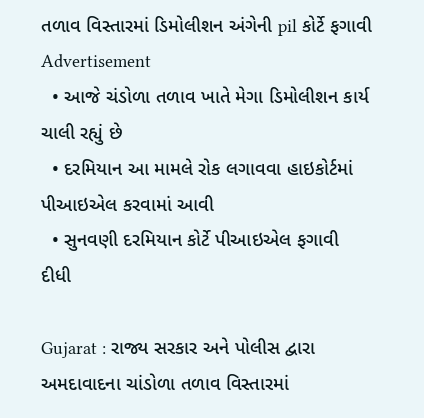તળાવ વિસ્તારમાં ડિમોલીશન અંગેની pil કોર્ટે ફગાવી
Advertisement
  • આજે ચંડોળા તળાવ ખાતે મેગા ડિમોલીશન કાર્ય ચાલી રહ્યું છે
  • દરમિયાન આ મામલે રોક લગાવવા હાઇકોર્ટમાં પીઆઇએલ કરવામાં આવી
  • સુનવણી દરમિયાન કોર્ટે પીઆઇએલ ફગાવી દીધી

Gujarat : રાજ્ય સરકાર અને પોલીસ દ્વારા અમદાવાદના ચાંડોળા તળાવ વિસ્તારમાં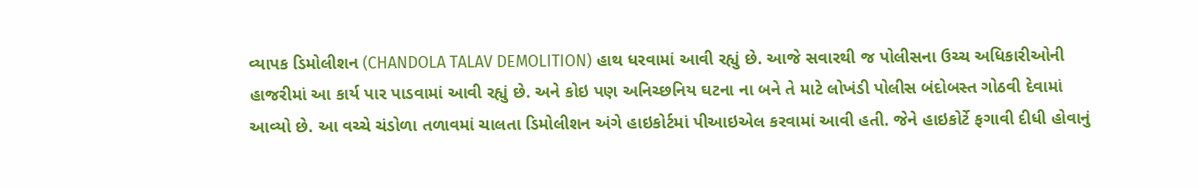વ્યાપક ડિમોલીશન (CHANDOLA TALAV DEMOLITION) હાથ ધરવામાં આવી રહ્યું છે. આજે સવારથી જ પોલીસના ઉચ્ચ અધિકારીઓની હાજરીમાં આ કાર્ય પાર પાડવામાં આવી રહ્યું છે. અને કોઇ પણ અનિચ્છનિય ઘટના ના બને તે માટે લોખંડી પોલીસ બંદોબસ્ત ગોઠવી દેવામાં આવ્યો છે. આ વચ્ચે ચંડોળા તળાવમાં ચાલતા ડિમોલીશન અંગે હાઇકોર્ટમાં પીઆઇએલ કરવામાં આવી હતી. જેને હાઇકોર્ટે ફગાવી દીધી હોવાનું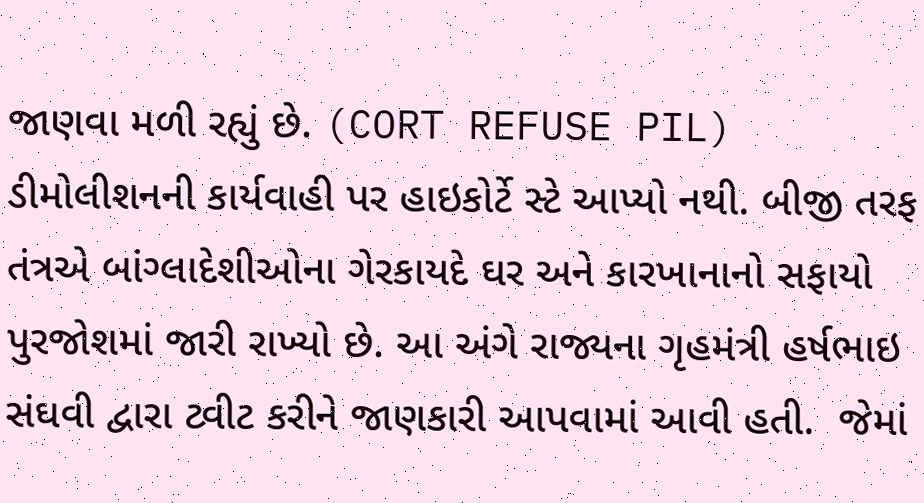જાણવા મળી રહ્યું છે. (CORT REFUSE PIL) ડીમોલીશનની કાર્યવાહી પર હાઇકોર્ટે સ્ટે આપ્યો નથી. બીજી તરફ તંત્રએ બાંગ્લાદેશીઓના ગેરકાયદે ઘર અને કારખાનાનો સફાયો પુરજોશમાં જારી રાખ્યો છે. આ અંગે રાજ્યના ગૃહમંત્રી હર્ષભાઇ સંઘવી દ્વારા ટ્વીટ કરીને જાણકારી આપવામાં આવી હતી.  જેમાં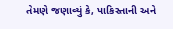તેમણે જણાવ્યું કે, પાકિસ્તાની અને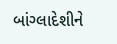બાંગ્લાદેશીને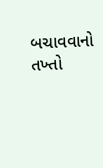બચાવવાનો તખ્તો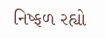નિષ્ફળ રહ્યો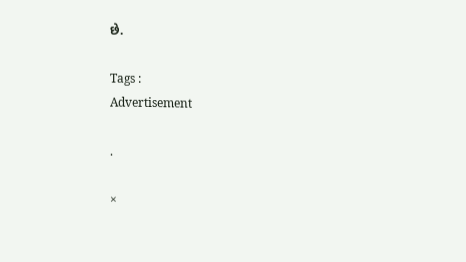છે.

Tags :
Advertisement

.

×